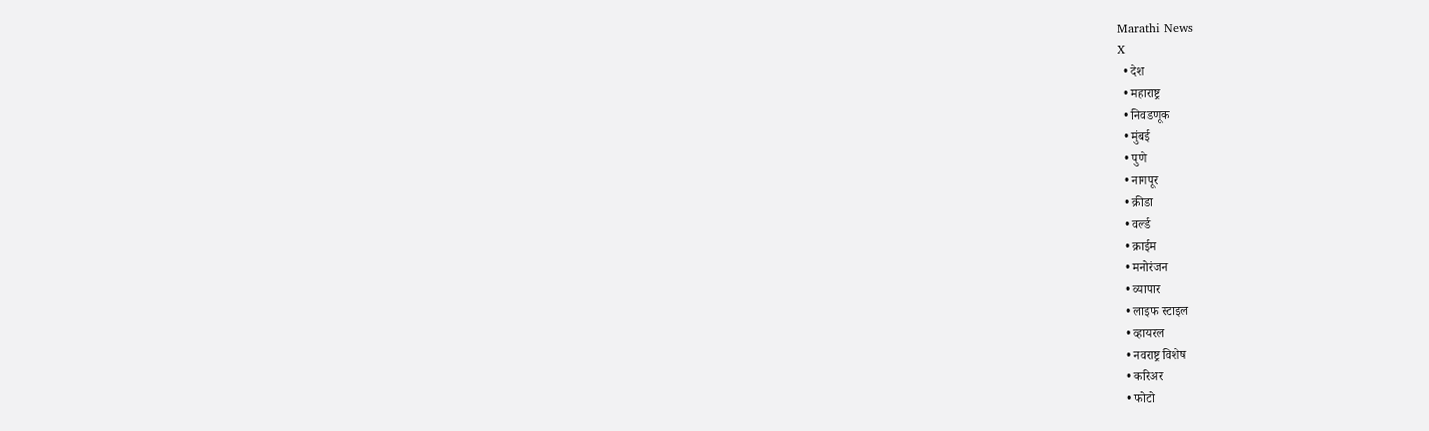Marathi News
X
  • देश
  • महाराष्ट्र
  • निवडणूक
  • मुंबई
  • पुणे
  • नागपूर
  • क्रीडा
  • वर्ल्ड
  • क्राईम
  • मनोरंजन
  • व्यापार
  • लाइफ स्टाइल
  • व्हायरल
  • नवराष्ट्र विशेष
  • करिअर
  • फोटो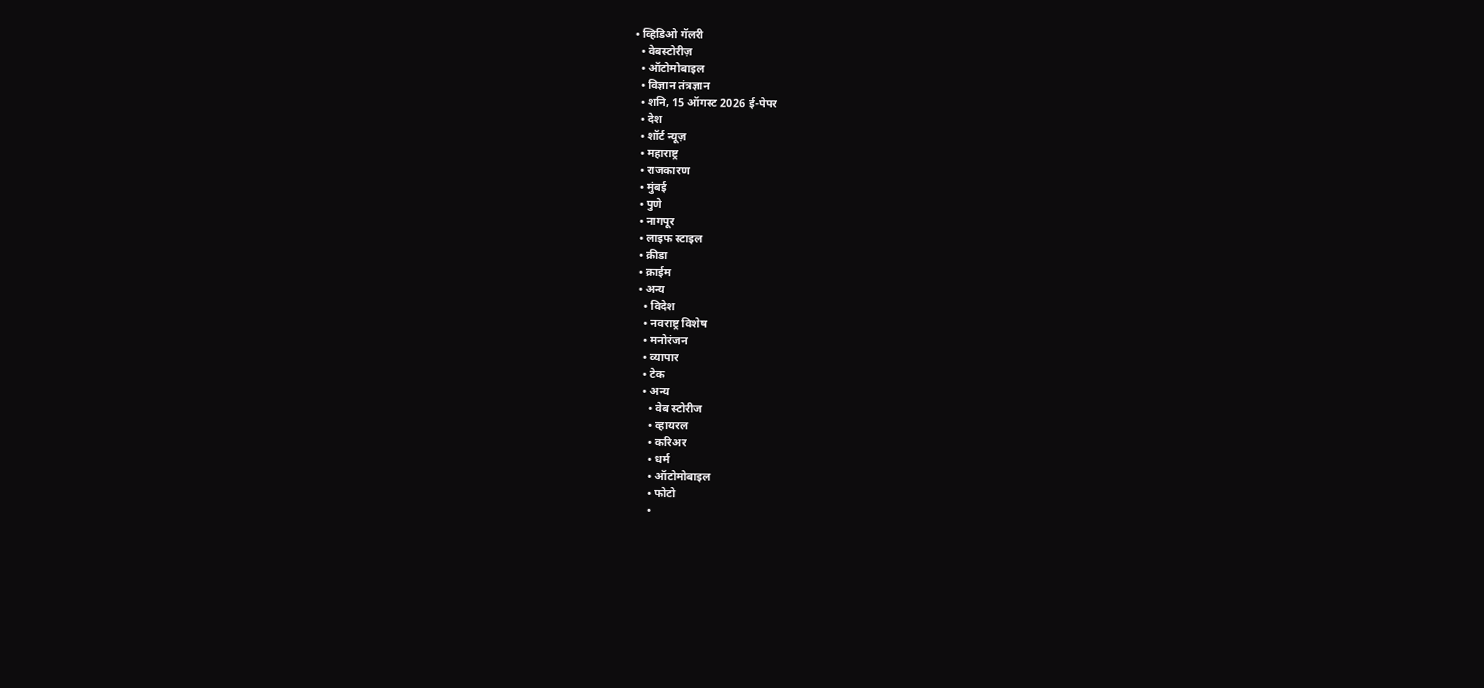• व्हिडिओ गॅलरी
  • वेबस्टोरीज़
  • ऑटोमोबाइल
  • विज्ञान तंत्रज्ञान
  • शनि, 15 ऑगस्ट 2026 ई-पेपर
  • देश
  • शॉर्ट न्यूज़
  • महाराष्ट्र
  • राजकारण
  • मुंबई
  • पुणे
  • नागपूर
  • लाइफ स्टाइल
  • क्रीडा
  • क्राईम
  • अन्य
    • विदेश
    • नवराष्ट्र विशेष
    • मनोरंजन
    • व्यापार
    • टेक
    • अन्य
      • वेब स्टोरीज
      • व्हायरल
      • करिअर
      • धर्म
      • ऑटोमोबाइल
      • फोटो
      •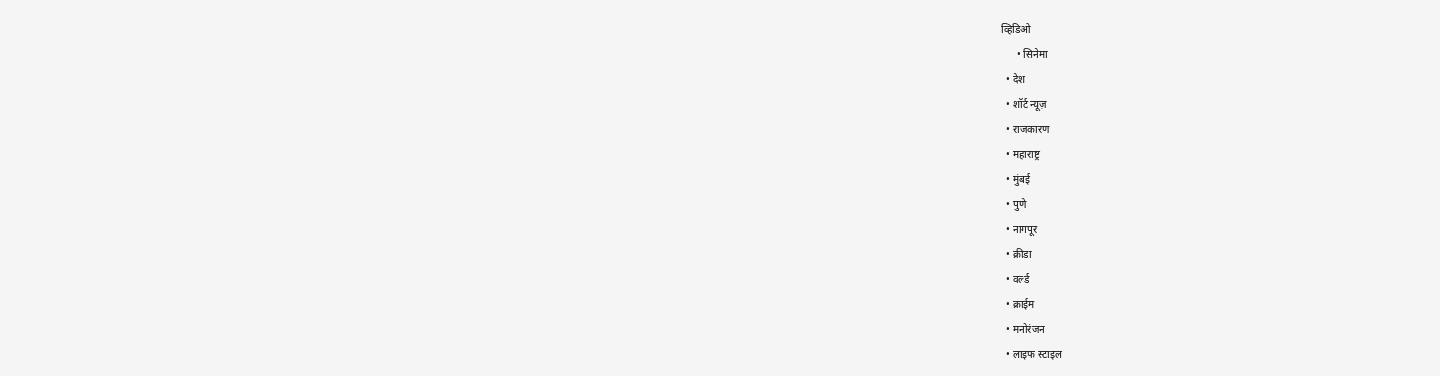व्हिडिओ
      • सिनेमा
  • देश
  • शॉर्ट न्यूज़
  • राजकारण
  • महाराष्ट्र
  • मुंबई
  • पुणे
  • नागपूर
  • क्रीडा
  • वर्ल्ड
  • क्राईम
  • मनोरंजन
  • लाइफ स्टाइल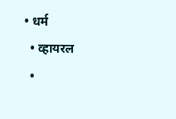• धर्म
  • व्हायरल
  •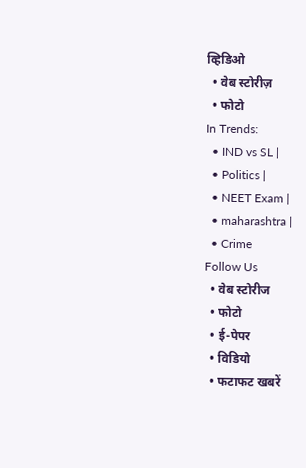व्हिडिओ
  • वेब स्टोरीज़
  • फोटो
In Trends:
  • IND vs SL |
  • Politics |
  • NEET Exam |
  • maharashtra |
  • Crime
Follow Us
  • वेब स्टोरीज
  • फोटो
  • ई-पेपर
  • विडियो
  • फटाफट खबरें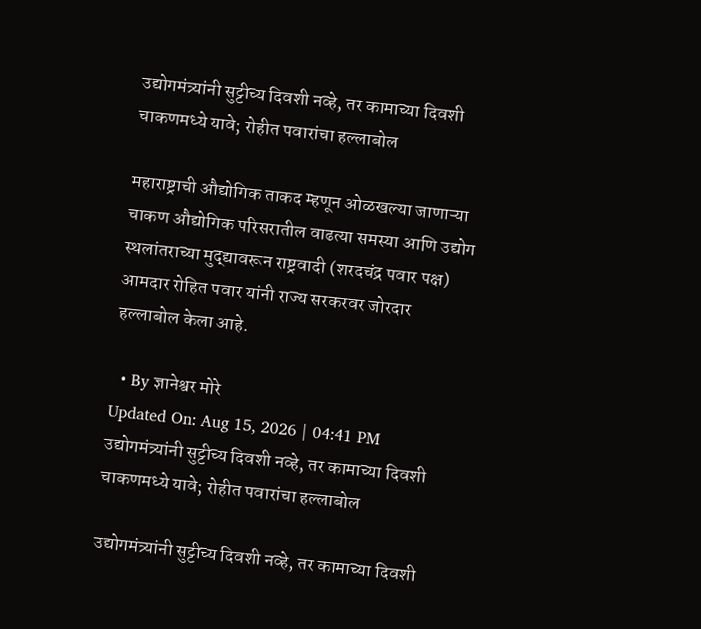उद्योगमंत्र्यांनी सुट्टीच्य दिवशी नव्हे, तर कामाच्या दिवशी चाकणमध्ये यावे; रोहीत पवारांचा हल्लाबोल

महाराष्ट्राची औद्योगिक ताकद म्हणून ओळखल्या जाणाऱ्या चाकण औद्योगिक परिसरातील वाढत्या समस्या आणि उद्योग स्थलांतराच्या मुद्द्यावरून राष्ट्रवादी (शरदचंद्र पवार पक्ष) आमदार रोहित पवार यांनी राज्य सरकरवर जोरदार हल्लाबोल केला आहे.

  • By ज्ञानेश्वर मोरे
Updated On: Aug 15, 2026 | 04:41 PM
उद्योगमंत्र्यांनी सुट्टीच्य दिवशी नव्हे, तर कामाच्या दिवशी चाकणमध्ये यावे; रोहीत पवारांचा हल्लाबोल

उद्योगमंत्र्यांनी सुट्टीच्य दिवशी नव्हे, तर कामाच्या दिवशी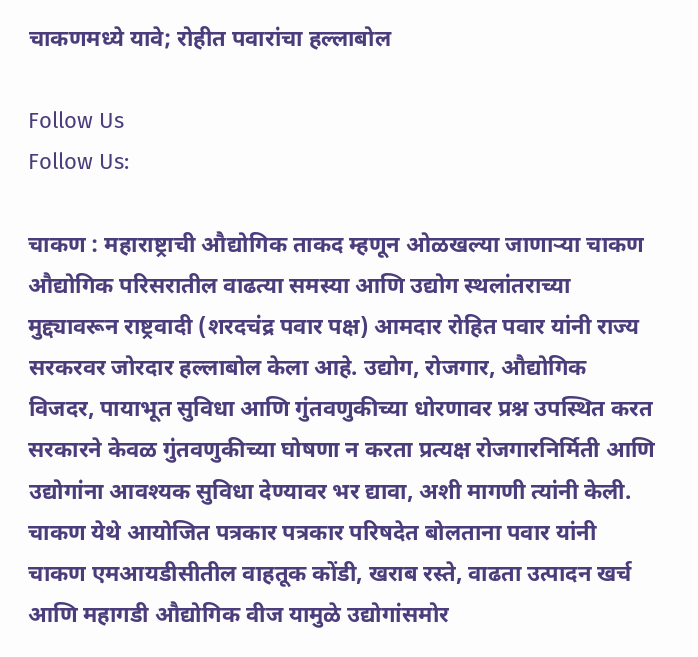चाकणमध्ये यावे; रोहीत पवारांचा हल्लाबोल

Follow Us
Follow Us:

चाकण : महाराष्ट्राची औद्योगिक ताकद म्हणून ओळखल्या जाणाऱ्या चाकण औद्योगिक परिसरातील वाढत्या समस्या आणि उद्योग स्थलांतराच्या मुद्द्यावरून राष्ट्रवादी (शरदचंद्र पवार पक्ष) आमदार रोहित पवार यांनी राज्य सरकरवर जोरदार हल्लाबोल केला आहे. उद्योग, रोजगार, औद्योगिक विजदर, पायाभूत सुविधा आणि गुंतवणुकीच्या धोरणावर प्रश्न उपस्थित करत सरकारने केवळ गुंतवणुकीच्या घोषणा न करता प्रत्यक्ष रोजगारनिर्मिती आणि उद्योगांना आवश्यक सुविधा देण्यावर भर द्यावा, अशी मागणी त्यांनी केली. चाकण येथे आयोजित पत्रकार पत्रकार परिषदेत बोलताना पवार यांनी चाकण एमआयडीसीतील वाहतूक कोंडी, खराब रस्ते, वाढता उत्पादन खर्च आणि महागडी औद्योगिक वीज यामुळे उद्योगांसमोर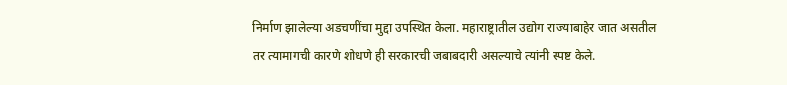निर्माण झालेल्या अडचणींचा मुद्दा उपस्थित केला. महाराष्ट्रातील उद्योग राज्याबाहेर जात असतील तर त्यामागची कारणे शोधणे ही सरकारची जबाबदारी असल्याचे त्यांनी स्पष्ट केले.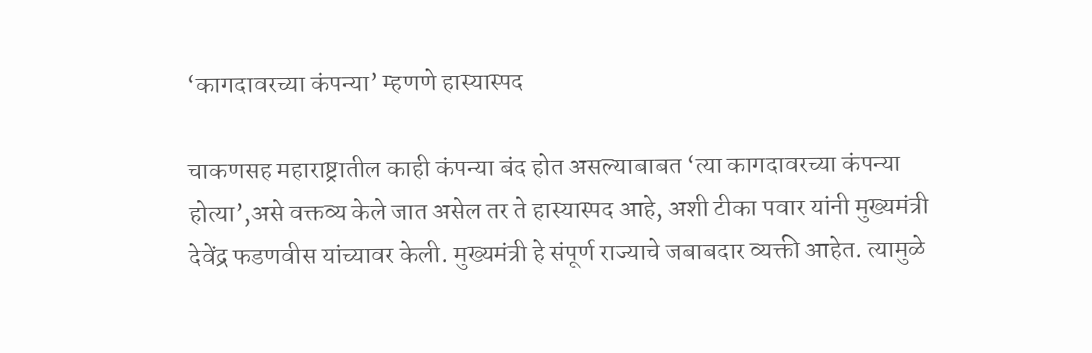‘कागदावरच्या कंपन्या’ म्हणणे हास्यास्पद

चाकणसह महाराष्ट्रातील काही कंपन्या बंद होत असल्याबाबत ‘त्या कागदावरच्या कंपन्या होत्या’,असे वक्तव्य केले जात असेल तर ते हास्यास्पद आहे, अशी टीका पवार यांनी मुख्यमंत्री देवेंद्र फडणवीस यांच्यावर केली. मुख्यमंत्री हे संपूर्ण राज्याचे जबाबदार व्यक्ती आहेत. त्यामुळे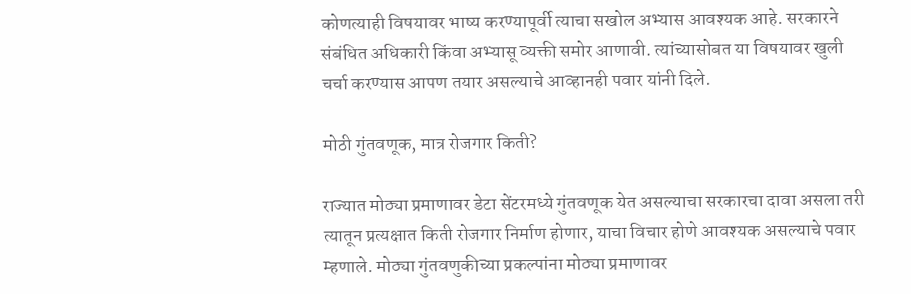कोणत्याही विषयावर भाष्य करण्यापूर्वी त्याचा सखोल अभ्यास आवश्यक आहे. सरकारने संबंधित अधिकारी किंवा अभ्यासू व्यक्ती समोर आणावी. त्यांच्यासोबत या विषयावर खुली चर्चा करण्यास आपण तयार असल्याचे आव्हानही पवार यांनी दिले.

मोठी गुंतवणूक, मात्र रोजगार किती?

राज्यात मोठ्या प्रमाणावर डेटा सेंटरमध्ये गुंतवणूक येत असल्याचा सरकारचा दावा असला तरी त्यातून प्रत्यक्षात किती रोजगार निर्माण होणार, याचा विचार होणे आवश्यक असल्याचे पवार म्हणाले. मोठ्या गुंतवणुकीच्या प्रकल्पांना मोठ्या प्रमाणावर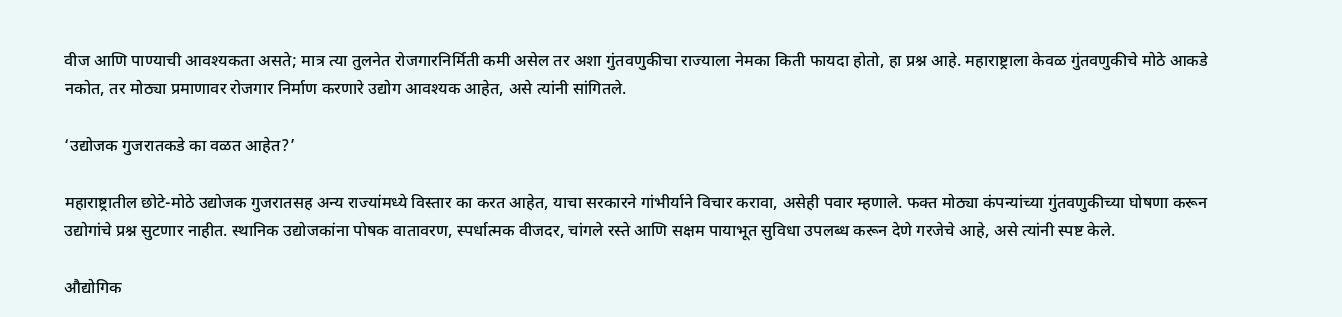वीज आणि पाण्याची आवश्यकता असते; मात्र त्या तुलनेत रोजगारनिर्मिती कमी असेल तर अशा गुंतवणुकीचा राज्याला नेमका किती फायदा होतो, हा प्रश्न आहे. महाराष्ट्राला केवळ गुंतवणुकीचे मोठे आकडे नकोत, तर मोठ्या प्रमाणावर रोजगार निर्माण करणारे उद्योग आवश्यक आहेत, असे त्यांनी सांगितले.

‘उद्योजक गुजरातकडे का वळत आहेत?’

महाराष्ट्रातील छोटे-मोठे उद्योजक गुजरातसह अन्य राज्यांमध्ये विस्तार का करत आहेत, याचा सरकारने गांभीर्याने विचार करावा, असेही पवार म्हणाले. फक्त मोठ्या कंपन्यांच्या गुंतवणुकीच्या घोषणा करून उद्योगांचे प्रश्न सुटणार नाहीत. स्थानिक उद्योजकांना पोषक वातावरण, स्पर्धात्मक वीजदर, चांगले रस्ते आणि सक्षम पायाभूत सुविधा उपलब्ध करून देणे गरजेचे आहे, असे त्यांनी स्पष्ट केले.

औद्योगिक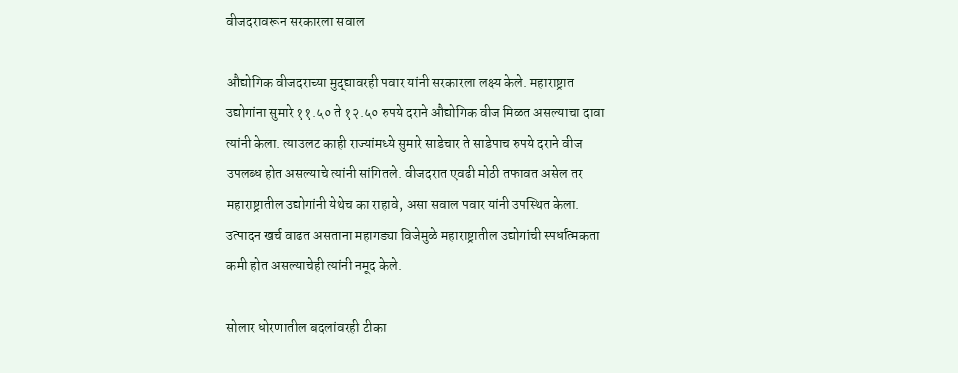वीजदरावरून सरकारला सवाल

औद्योगिक वीजदराच्या मुद्द्यावरही पवार यांनी सरकारला लक्ष्य केले. महाराष्ट्रात उद्योगांना सुमारे ११.५० ते १२.५० रुपये दराने औद्योगिक वीज मिळत असल्याचा दावा त्यांनी केला. त्याउलट काही राज्यांमध्ये सुमारे साडेचार ते साडेपाच रुपये दराने वीज उपलब्ध होत असल्याचे त्यांनी सांगितले. वीजदरात एवढी मोठी तफावत असेल तर महाराष्ट्रातील उद्योगांनी येथेच का राहावे, असा सवाल पवार यांनी उपस्थित केला. उत्पादन खर्च वाढत असताना महागड्या विजेमुळे महाराष्ट्रातील उद्योगांची स्पर्धात्मकता कमी होत असल्याचेही त्यांनी नमूद केले.

सोलार धोरणातील बदलांवरही टीका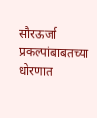सौरऊर्जा प्रकल्पांबाबतच्या धोरणात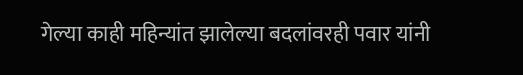गेल्या काही महिन्यांत झालेल्या बदलांवरही पवार यांनी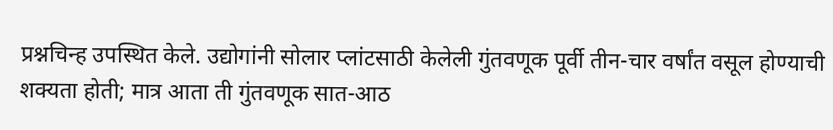प्रश्नचिन्ह उपस्थित केले. उद्योगांनी सोलार प्लांटसाठी केलेली गुंतवणूक पूर्वी तीन-चार वर्षांत वसूल होण्याची शक्यता होती; मात्र आता ती गुंतवणूक सात-आठ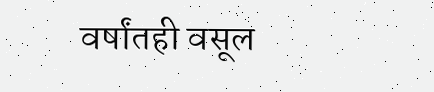वर्षांतही वसूल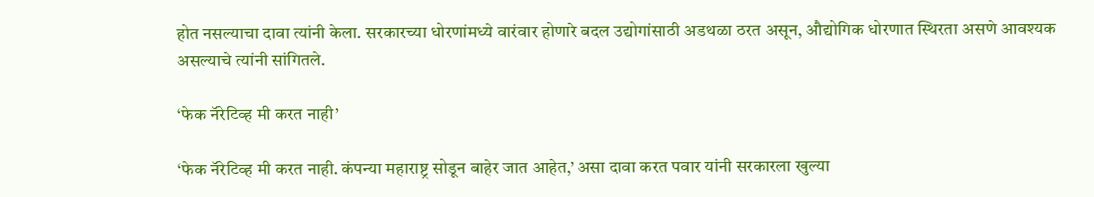होत नसल्याचा दावा त्यांनी केला. सरकारच्या धोरणांमध्ये वारंवार होणारे बदल उद्योगांसाठी अडथळा ठरत असून, औद्योगिक धोरणात स्थिरता असणे आवश्यक असल्याचे त्यांनी सांगितले.

‘फेक नॅरेटिव्ह मी करत नाही’

‘फेक नॅरेटिव्ह मी करत नाही. कंपन्या महाराष्ट्र सोडून बाहेर जात आहेत,’ असा दावा करत पवार यांनी सरकारला खुल्या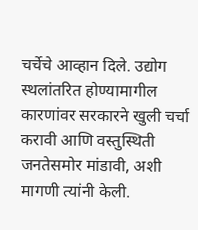चर्चेचे आव्हान दिले. उद्योग स्थलांतरित होण्यामागील कारणांवर सरकारने खुली चर्चा करावी आणि वस्तुस्थिती जनतेसमोर मांडावी, अशी मागणी त्यांनी केली.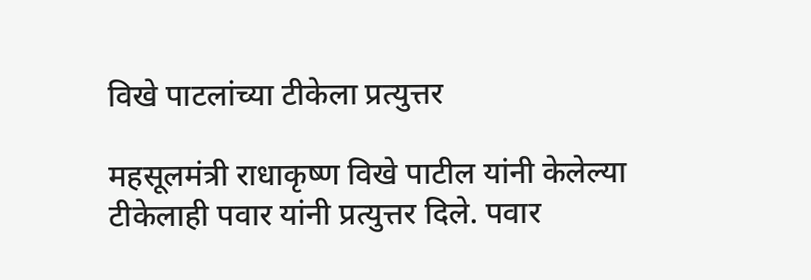विखे पाटलांच्या टीकेला प्रत्युत्तर

महसूलमंत्री राधाकृष्ण विखे पाटील यांनी केलेल्या टीकेलाही पवार यांनी प्रत्युत्तर दिले. पवार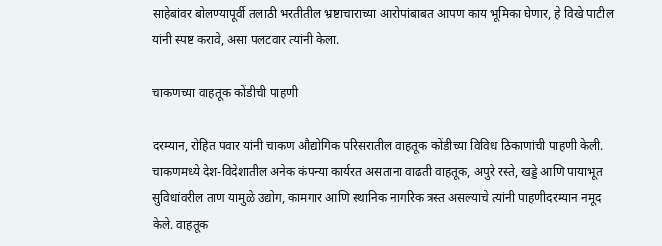साहेबांवर बोलण्यापूर्वी तलाठी भरतीतील भ्रष्टाचाराच्या आरोपांबाबत आपण काय भूमिका घेणार, हे विखे पाटील यांनी स्पष्ट करावे, असा पलटवार त्यांनी केला.

चाकणच्या वाहतूक कोंडीची पाहणी

दरम्यान, रोहित पवार यांनी चाकण औद्योगिक परिसरातील वाहतूक कोंडीच्या विविध ठिकाणांची पाहणी केली. चाकणमध्ये देश-विदेशातील अनेक कंपन्या कार्यरत असताना वाढती वाहतूक, अपुरे रस्ते, खड्डे आणि पायाभूत सुविधांवरील ताण यामुळे उद्योग, कामगार आणि स्थानिक नागरिक त्रस्त असल्याचे त्यांनी पाहणीदरम्यान नमूद केले. वाहतूक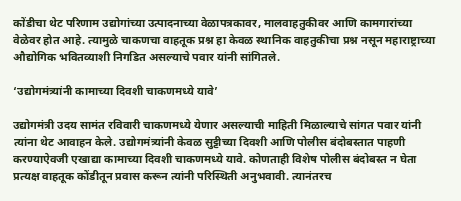कोंडीचा थेट परिणाम उद्योगांच्या उत्पादनाच्या वेळापत्रकावर, मालवाहतुकीवर आणि कामगारांच्या वेळेवर होत आहे. त्यामुळे चाकणचा वाहतूक प्रश्न हा केवळ स्थानिक वाहतुकीचा प्रश्न नसून महाराष्ट्राच्या औद्योगिक भवितव्याशी निगडित असल्याचे पवार यांनी सांगितले.

‘उद्योगमंत्र्यांनी कामाच्या दिवशी चाकणमध्ये यावे’

उद्योगमंत्री उदय सामंत रविवारी चाकणमध्ये येणार असल्याची माहिती मिळाल्याचे सांगत पवार यांनी त्यांना थेट आवाहन केले. उद्योगमंत्र्यांनी केवळ सुट्टीच्या दिवशी आणि पोलीस बंदोबस्तात पाहणी करण्याऐवजी एखाद्या कामाच्या दिवशी चाकणमध्ये यावे. कोणताही विशेष पोलीस बंदोबस्त न घेता प्रत्यक्ष वाहतूक कोंडीतून प्रवास करून त्यांनी परिस्थिती अनुभवावी. त्यानंतरच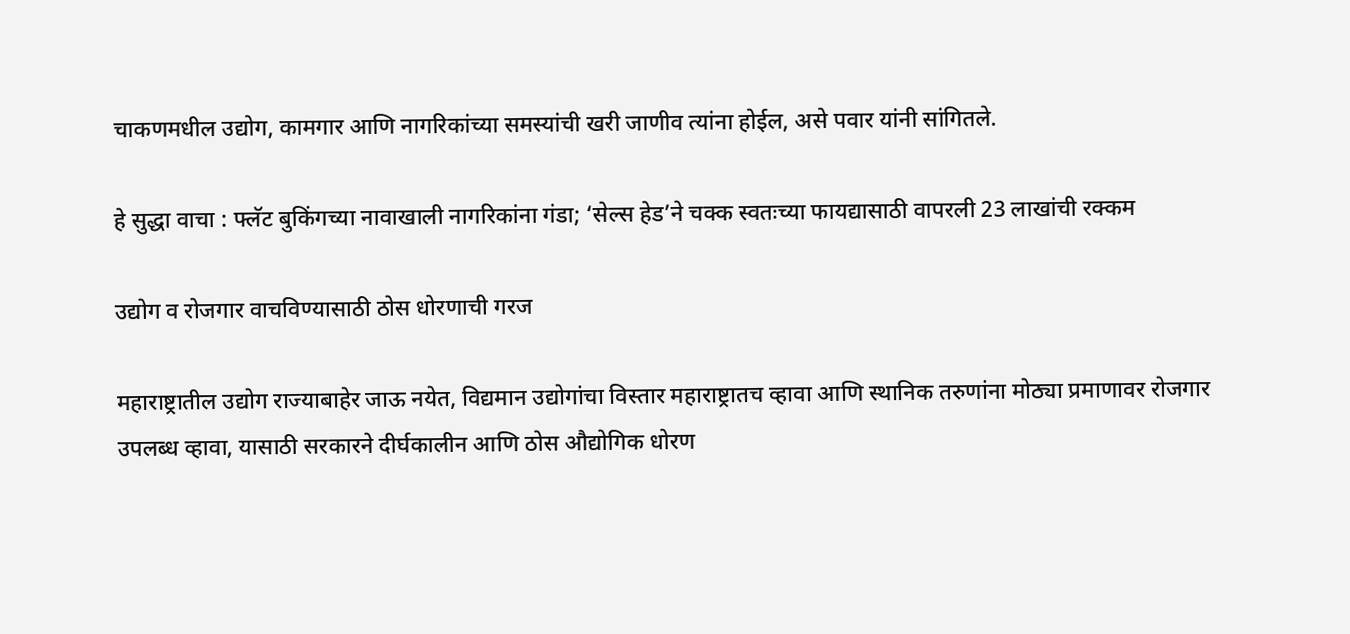चाकणमधील उद्योग, कामगार आणि नागरिकांच्या समस्यांची खरी जाणीव त्यांना होईल, असे पवार यांनी सांगितले.

हे सुद्धा वाचा : फ्लॅट बुकिंगच्या नावाखाली नागरिकांना गंडा; ‘सेल्स हेड’ने चक्क स्वतःच्या फायद्यासाठी वापरली 23 लाखांची रक्कम

उद्योग व रोजगार वाचविण्यासाठी ठोस धोरणाची गरज

महाराष्ट्रातील उद्योग राज्याबाहेर जाऊ नयेत, विद्यमान उद्योगांचा विस्तार महाराष्ट्रातच व्हावा आणि स्थानिक तरुणांना मोठ्या प्रमाणावर रोजगार उपलब्ध व्हावा, यासाठी सरकारने दीर्घकालीन आणि ठोस औद्योगिक धोरण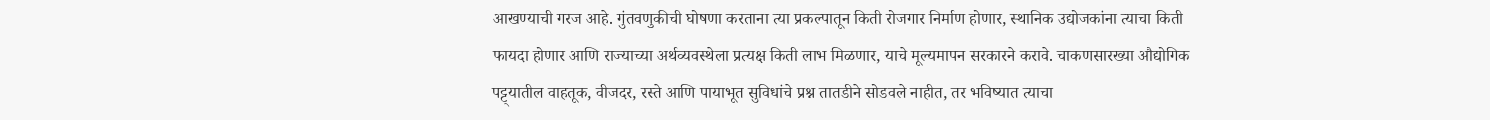आखण्याची गरज आहे. गुंतवणुकीची घोषणा करताना त्या प्रकल्पातून किती रोजगार निर्माण होणार, स्थानिक उद्योजकांना त्याचा किती फायदा होणार आणि राज्याच्या अर्थव्यवस्थेला प्रत्यक्ष किती लाभ मिळणार, याचे मूल्यमापन सरकारने करावे. चाकणसारख्या औद्योगिक पट्ट्यातील वाहतूक, वीजदर, रस्ते आणि पायाभूत सुविधांचे प्रश्न तातडीने सोडवले नाहीत, तर भविष्यात त्याचा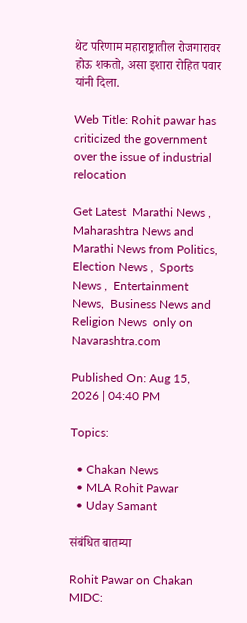थेट परिणाम महाराष्ट्रातील रोजगारावर होऊ शकतो, असा इशारा रोहित पवार यांनी दिला.

Web Title: Rohit pawar has criticized the government over the issue of industrial relocation

Get Latest  Marathi News ,  Maharashtra News and  Marathi News from Politics,  Election News ,  Sports News ,  Entertainment News,  Business News and   Religion News  only on Navarashtra.com

Published On: Aug 15, 2026 | 04:40 PM

Topics:

  • Chakan News
  • MLA Rohit Pawar
  • Uday Samant

संबंधित बातम्या

Rohit Pawar on Chakan MIDC: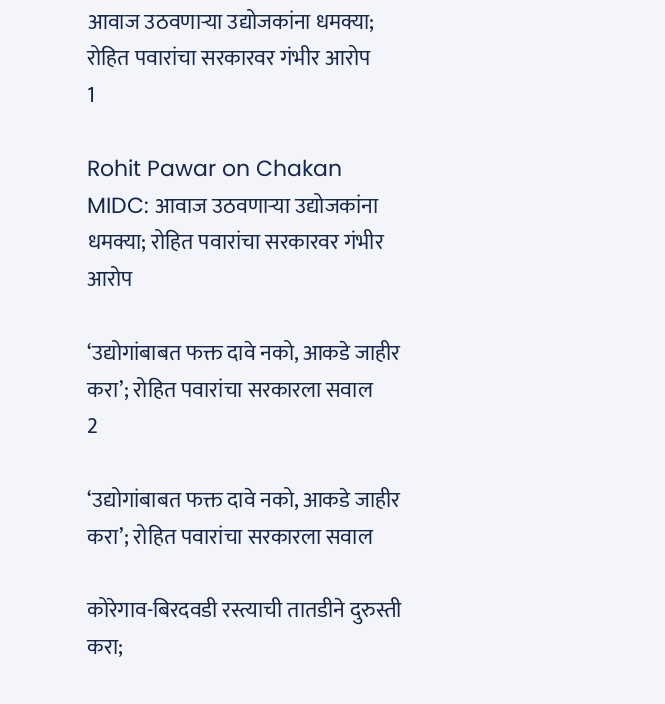आवाज उठवणाऱ्या उद्योजकांना धमक्या;  रोहित पवारांचा सरकारवर गंभीर आरोप
1

Rohit Pawar on Chakan MIDC: आवाज उठवणाऱ्या उद्योजकांना धमक्या; रोहित पवारांचा सरकारवर गंभीर आरोप

‘उद्योगांबाबत फक्त दावे नको, आकडे जाहीर करा’; रोहित पवारांचा सरकारला सवाल
2

‘उद्योगांबाबत फक्त दावे नको, आकडे जाहीर करा’; रोहित पवारांचा सरकारला सवाल

कोरेगाव-बिरदवडी रस्त्याची तातडीने दुरुस्ती करा;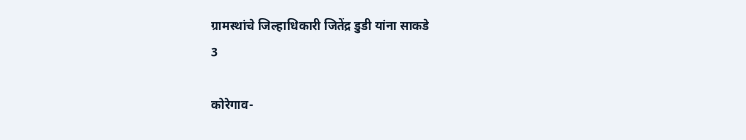ग्रामस्थांचे जिल्हाधिकारी जितेंद्र डुडी यांना साकडे
3

कोरेगाव-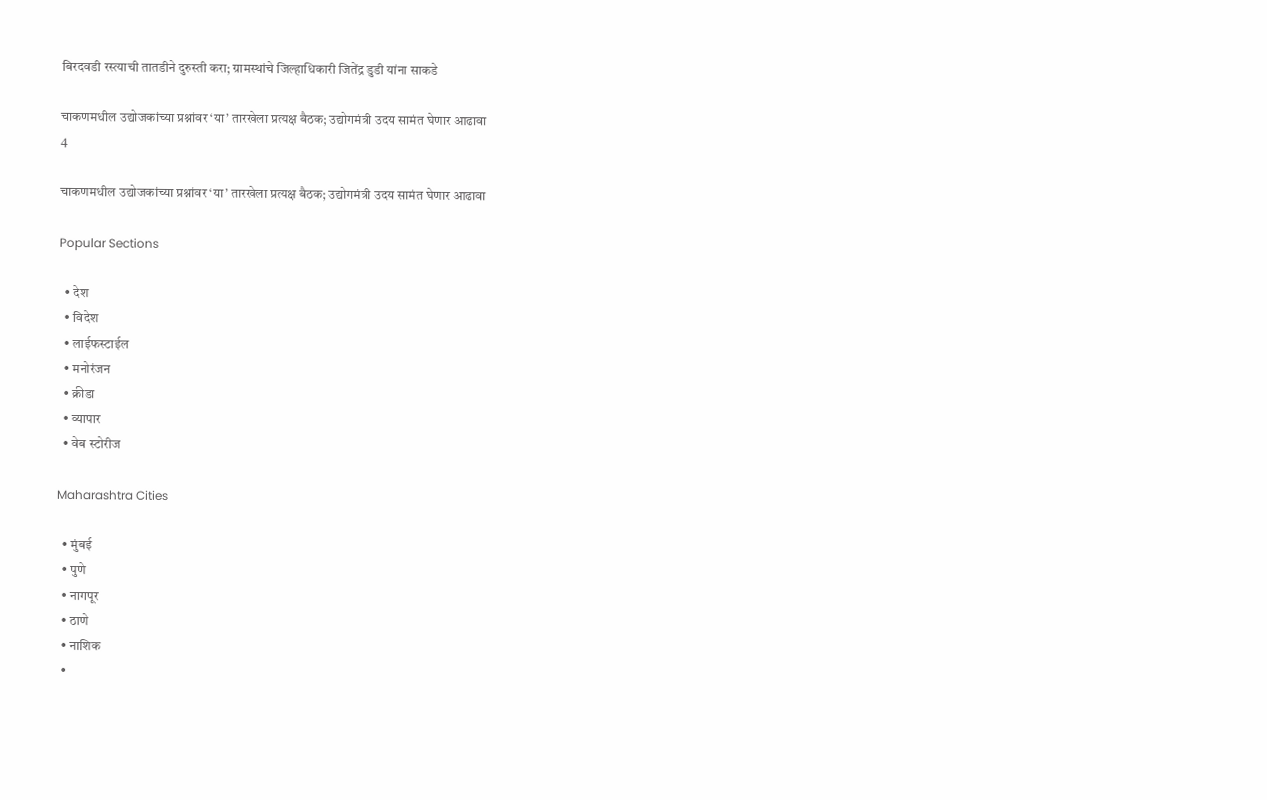बिरदवडी रस्त्याची तातडीने दुरुस्ती करा; ग्रामस्थांचे जिल्हाधिकारी जितेंद्र डुडी यांना साकडे

चाकणमधील उद्योजकांच्या प्रश्नांवर ‘या’ तारखेला प्रत्यक्ष बैठक; उद्योगमंत्री उदय सामंत घेणार आढावा
4

चाकणमधील उद्योजकांच्या प्रश्नांवर ‘या’ तारखेला प्रत्यक्ष बैठक; उद्योगमंत्री उदय सामंत घेणार आढावा

Popular Sections

  • देश
  • विदेश
  • लाईफस्टाईल
  • मनोरंजन
  • क्रीडा
  • व्यापार
  • वेब स्टोरीज

Maharashtra Cities

  • मुंबई
  • पुणे
  • नागपूर
  • ठाणे
  • नाशिक
  •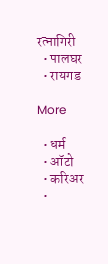रत्नागिरी
  • पालघर
  • रायगड

More

  • धर्म
  • ऑटो
  • करिअर
  •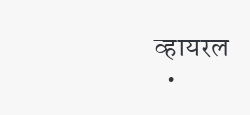व्हायरल
  •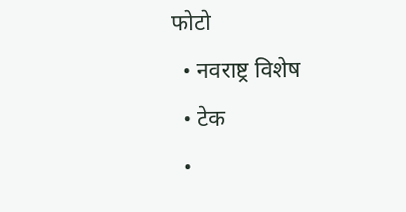फोटो
  • नवराष्ट्र विशेष
  • टेक
  •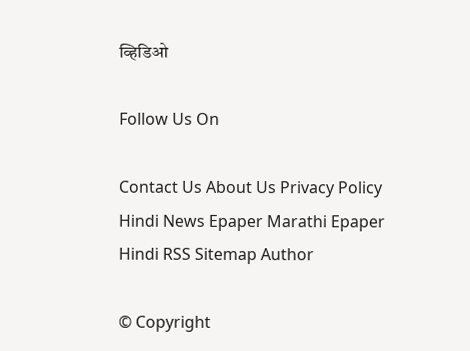व्हिडिओ

Follow Us On

Contact Us About Us Privacy Policy
Hindi News Epaper Marathi Epaper Hindi RSS Sitemap Author

© Copyright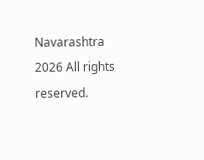Navarashtra 2026 All rights reserved.